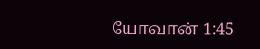யோவான் 1:45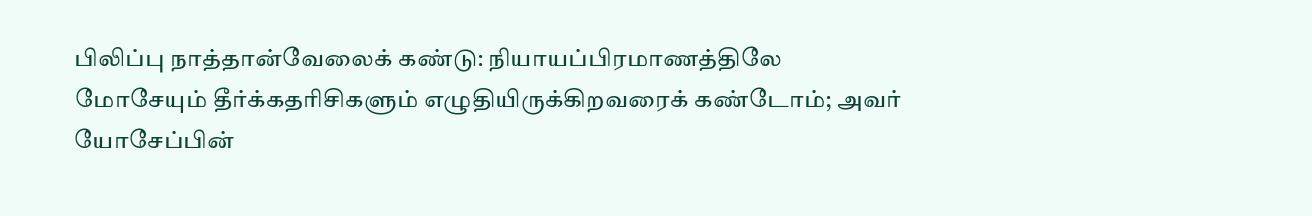பிலிப்பு நாத்தான்வேலைக் கண்டு: நியாயப்பிரமாணத்திலே மோசேயும் தீர்க்கதரிசிகளும் எழுதியிருக்கிறவரைக் கண்டோம்; அவர் யோசேப்பின்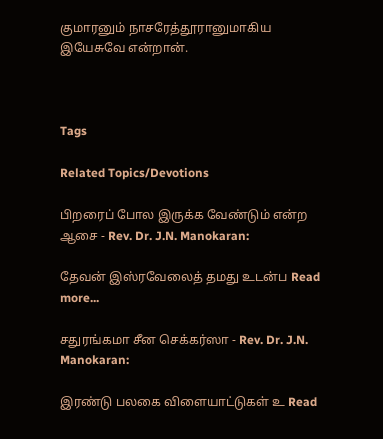குமாரனும் நாசரேத்தூரானுமாகிய இயேசுவே என்றான்.



Tags

Related Topics/Devotions

பிறரைப் போல இருக்க வேண்டும் என்ற ஆசை - Rev. Dr. J.N. Manokaran:

தேவன் இஸ்ரவேலைத் தமது உடன்ப Read more...

சதுரங்கமா சீன செக்கர்ஸா - Rev. Dr. J.N. Manokaran:

இரண்டு பலகை விளையாட்டுகள் உ Read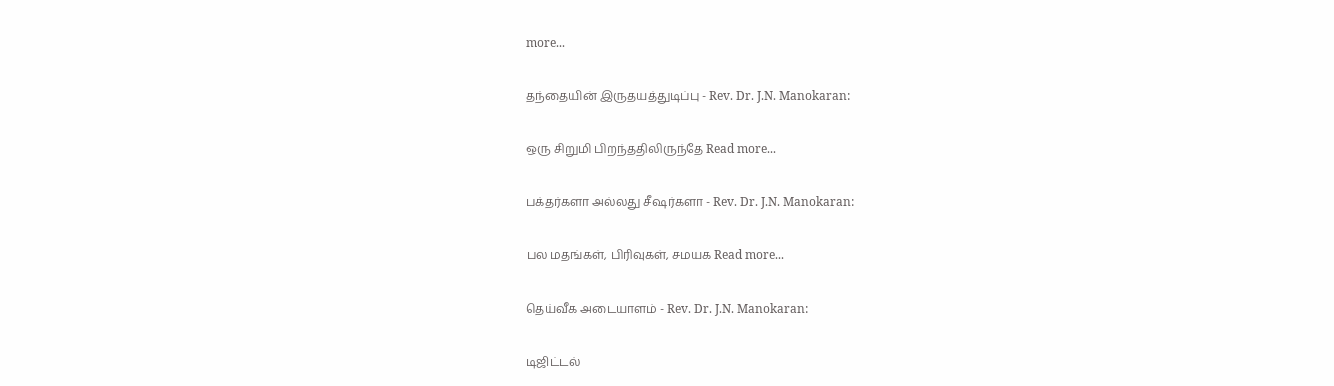more...

தந்தையின் இருதயத்துடிப்பு - Rev. Dr. J.N. Manokaran:

ஒரு சிறுமி பிறந்ததிலிருந்தே Read more...

பக்தர்களா அல்லது சீஷர்களா - Rev. Dr. J.N. Manokaran:

பல மதங்கள், பிரிவுகள், சமயக Read more...

தெய்வீக அடையாளம் - Rev. Dr. J.N. Manokaran:

டிஜிட்டல்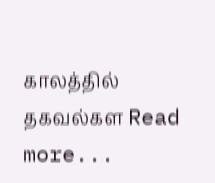காலத்தில் தகவல்கள Read more...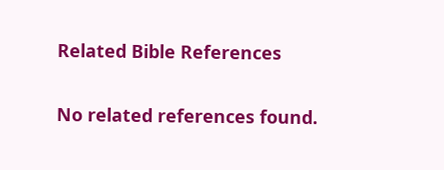Related Bible References

No related references found.